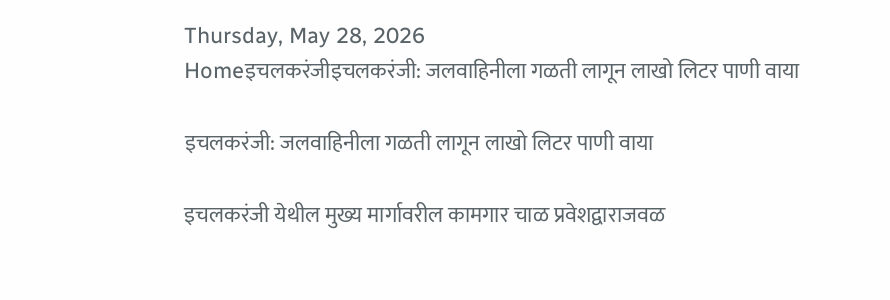Thursday, May 28, 2026
Homeइचलकरंजीइचलकरंजी: जलवाहिनीला गळती लागून लाखो लिटर पाणी वाया

इचलकरंजी: जलवाहिनीला गळती लागून लाखो लिटर पाणी वाया

इचलकरंजी येथील मुख्य मार्गावरील कामगार चाळ प्रवेशद्वाराजवळ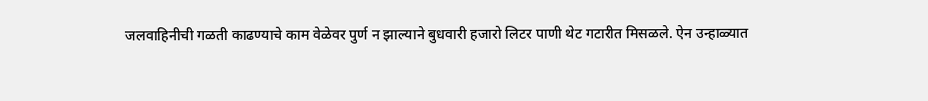जलवाहिनीची गळती काढण्याचे काम वेळेवर पुर्ण न झाल्याने बुधवारी हजारो लिटर पाणी थेट गटारीत मिसळले. ऐन उन्हाळ्यात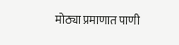मोठ्या प्रमाणात पाणी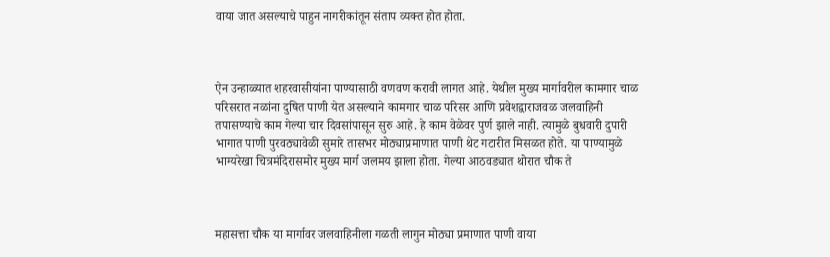वाया जात असल्याचे पाहुन नागरीकांतून संताप व्यक्त होत होता.



ऐन उन्हाळ्यात शहरवासीयांना पाण्यासाठी वणवण करावी लागत आहे. येथील मुख्य मार्गावरील कामगार चाळ परिसरात नळांना दुषित पाणी येत असल्याने कामगार चाळ परिसर आणि प्रवेशद्वाराजवळ जलवाहिनी तपासण्याचे काम गेल्या चार दिवसांपासून सुरु आहे. हे काम वेळेवर पुर्ण झाले नाही. त्यामुळे बुधवारी दुपारी भागात पाणी पुरवठ्यावेळी सुमारे तासभर मोठ्याप्रमाणात पाणी थेट गटारीत मिसळत होते. या पाण्यामुळे भाग्यरेखा चित्रमंदिरासमोर मुख्य मार्ग जलमय झाला होता. गेल्या आठवड्यात थोरात चौक ते



महासत्ता चौक या मार्गावर जलवाहिनीला गळती लागुन मोठ्या प्रमाणात पाणी वाया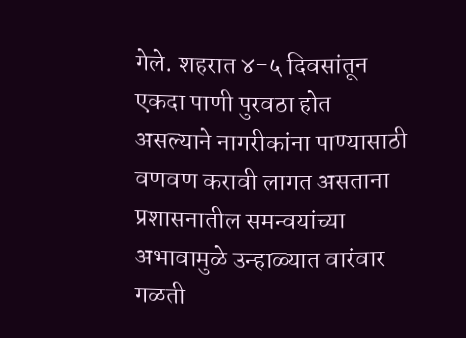गेले. शहरात ४-५ दिवसांतून एकदा पाणी पुरवठा होत असल्याने नागरीकांना पाण्यासाठी वणवण करावी लागत असताना प्रशासनातील समन्वयांच्या अभावामुळे उन्हाळ्यात वारंवार गळती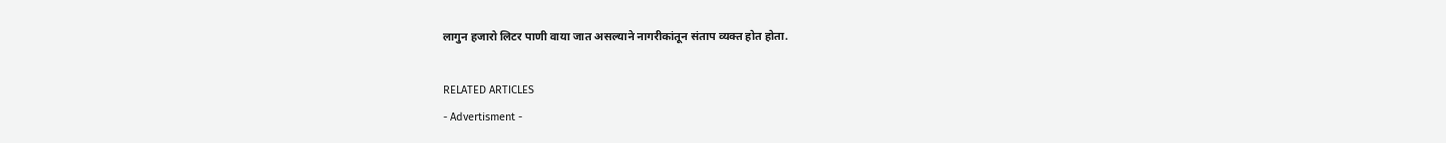लागुन हजारो लिटर पाणी वाया जात असल्याने नागरीकांतून संताप व्यक्त होत होता.

RELATED ARTICLES
- Advertisment -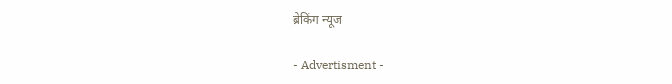ब्रेकिंग न्यूज

- Advertisment -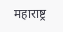महाराष्ट्र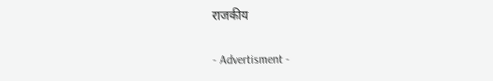राजकीय

- Advertisment -